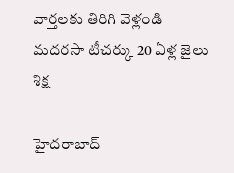వార్తలకు తిరిగి వెళ్లండి
మదరసా టీచర్కు 20 ఏళ్ల జైలు శిక్ష

హైదరాబాద్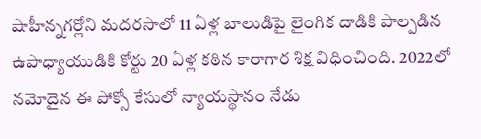షాహీన్నగర్లోని మదరసాలో 11 ఏళ్ల బాలుడిపై లైంగిక దాడికి పాల్పడిన ఉపాధ్యాయుడికి కోర్టు 20 ఏళ్ల కఠిన కారాగార శిక్ష విధించింది. 2022లో నమోదైన ఈ పోక్సో కేసులో న్యాయస్థానం నేడు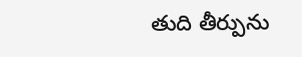తుది తీర్పును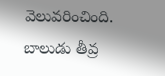వెలువరించింది.
బాలుడు తీవ్ర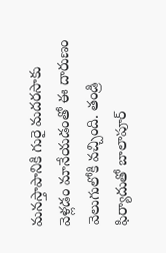మనస్తాపానికి గురై మదరసాకు వెళ్లడం మానేయడంతో ఈ దారుణం వెలుగులోకి వచ్చింది. తండ్రి ఫిర్యాదుతో బాలాపూర్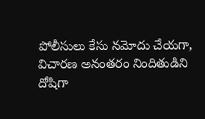పోలీసులు కేసు నమోదు చేయగా, విచారణ అనంతరం నిందితుడిని దోషిగా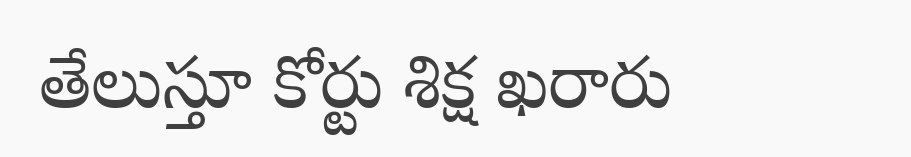తేలుస్తూ కోర్టు శిక్ష ఖరారు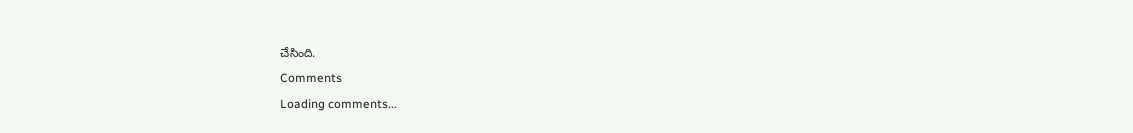చేసింది.
Comments
Loading comments...